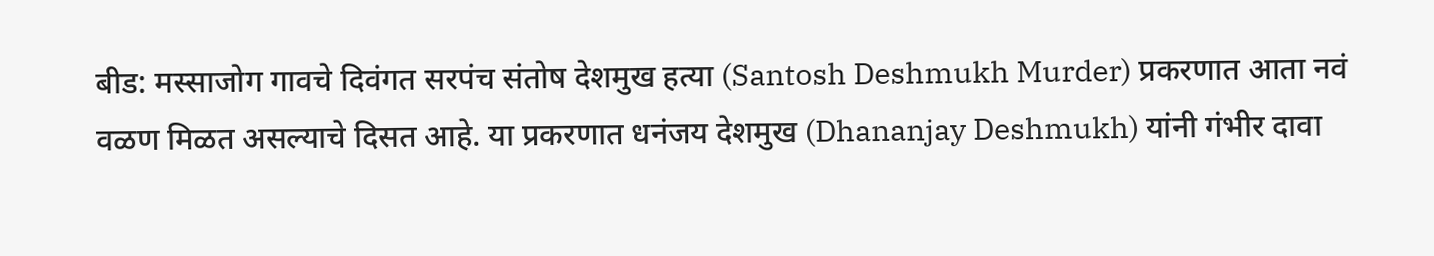बीड: मस्साजोग गावचे दिवंगत सरपंच संतोष देशमुख हत्या (Santosh Deshmukh Murder) प्रकरणात आता नवं वळण मिळत असल्याचे दिसत आहे. या प्रकरणात धनंजय देशमुख (Dhananjay Deshmukh) यांनी गंभीर दावा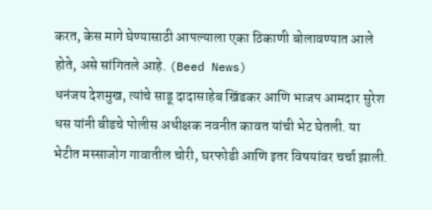करत, केस मागे घेण्यासाठी आपल्याला एका ठिकाणी बोलावण्यात आले होते, असे सांगितले आहे. (Beed News)
धनंजय देशमुख, त्यांचे साडू दादासाहेब खिंडकर आणि भाजप आमदार सुरेश धस यांनी बीडचे पोलीस अधीक्षक नवनीत कावत यांची भेट घेतली. या भेटीत मस्साजोग गावातील चोरी, घरफोडी आणि इतर विषयांवर चर्चा झाली.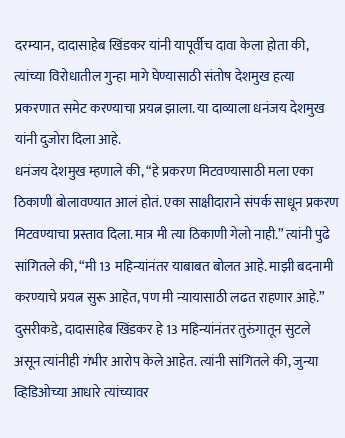दरम्यान, दादासाहेब खिंडकर यांनी यापूर्वीच दावा केला होता की, त्यांच्या विरोधातील गुन्हा मागे घेण्यासाठी संतोष देशमुख हत्या प्रकरणात समेट करण्याचा प्रयत्न झाला. या दाव्याला धनंजय देशमुख यांनी दुजोरा दिला आहे.
धनंजय देशमुख म्हणाले की, “हे प्रकरण मिटवण्यासाठी मला एका ठिकाणी बोलावण्यात आलं होतं. एका साक्षीदाराने संपर्क साधून प्रकरण मिटवण्याचा प्रस्ताव दिला. मात्र मी त्या ठिकाणी गेलो नाही.” त्यांनी पुढे सांगितले की, “मी 13 महिन्यांनंतर याबाबत बोलत आहे. माझी बदनामी करण्याचे प्रयत्न सुरू आहेत, पण मी न्यायासाठी लढत राहणार आहे.”
दुसरीकडे, दादासाहेब खिंडकर हे 13 महिन्यांनंतर तुरुंगातून सुटले असून त्यांनीही गंभीर आरोप केले आहेत. त्यांनी सांगितले की, जुन्या व्हिडिओच्या आधारे त्यांच्यावर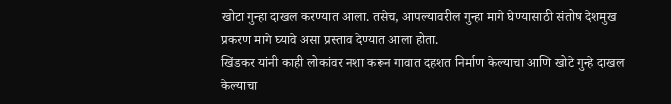खोटा गुन्हा दाखल करण्यात आला. तसेच, आपल्यावरील गुन्हा मागे घेण्यासाठी संतोष देशमुख प्रकरण मागे घ्यावे असा प्रस्ताव देण्यात आला होता.
खिंडकर यांनी काही लोकांवर नशा करून गावात दहशत निर्माण केल्याचा आणि खोटे गुन्हे दाखल केल्याचा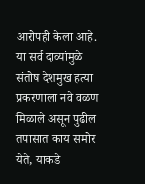आरोपही केला आहे.
या सर्व दाव्यांमुळे संतोष देशमुख हत्या प्रकरणाला नवे वळण मिळाले असून पुढील तपासात काय समोर येते, याकडे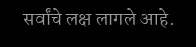सर्वांचे लक्ष लागले आहे.